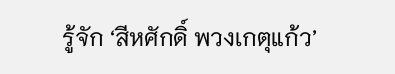รู้จัก ‘สีหศักดิ์ พวงเกตุแก้ว’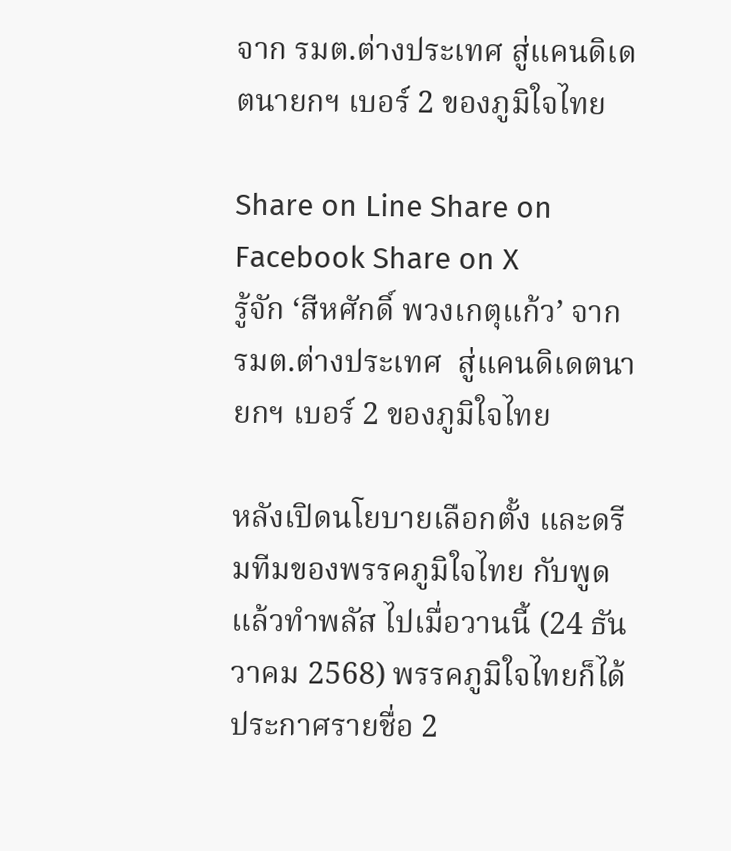จาก รมต.ต่างประเทศ สู่แคนดิเดตนายกฯ เบอร์ 2 ของภูมิใจไทย

Share on Line Share on Facebook Share on X
รู้จัก ‘สีหศักดิ์ พวงเกตุแก้ว’ จาก รมต.ต่างประเทศ  สู่แคนดิเดตนายกฯ เบอร์ 2 ของภูมิใจไทย

หลังเปิดนโยบายเลือกตั้ง และดรีมทีมของพรรคภูมิใจไทย กับพูดแล้วทำพลัส ไปเมื่อวานนี้ (24 ธันวาคม 2568) พรรคภูมิใจไทยก็ได้ประกาศรายชื่อ 2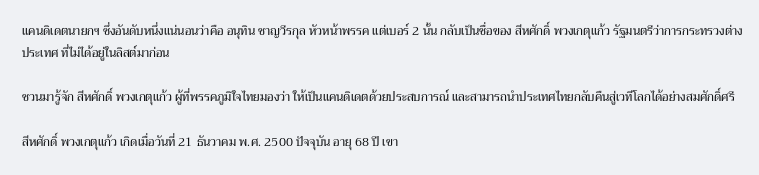แคนดิเดตนายกฯ ซึ่งอันดับหนึ่งแน่นอนว่าคือ อนุทิน ชาญวีรกุล หัวหน้าพรรค แต่เบอร์ 2 นั้น กลับเป็นชื่อของ สีหศักดิ์ พวงเกตุแก้ว รัฐมนตรีว่าการกระทรวงต่างประเทศ ที่ไม่ได้อยู่ในลิสต์มาก่อน

ชวนมารู้จัก สีหศักดิ์ พวงเกตุแก้ว ผู้ที่พรรคภูมิใจไทยมองว่า ให้เป็นแคนดิเดตด้วยประสบการณ์ และสามารถนำประเทศไทยกลับคืนสู่เวทีโลกได้อย่างสมศักดิ์ศรี

สีหศักดิ์ พวงเกตุแก้ว เกิดเมื่อวันที่ 21 ธันวาคม พ.ศ. 2500 ปัจจุบัน อายุ 68 ปี เขา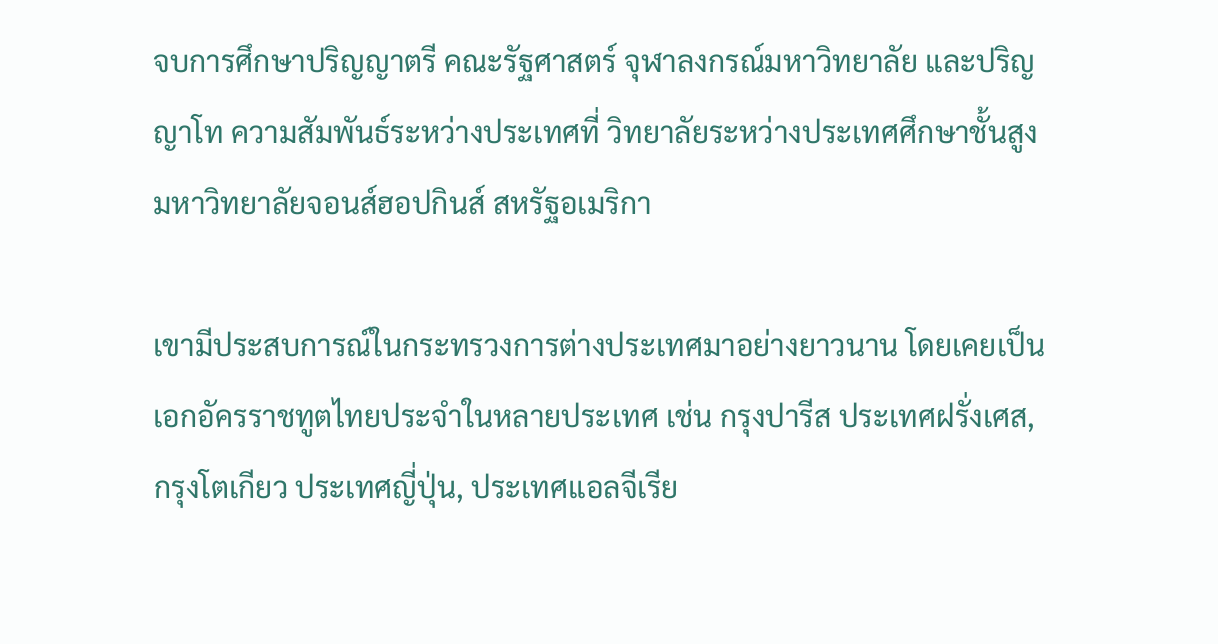จบการศึกษาปริญญาตรี คณะรัฐศาสตร์ จุฬาลงกรณ์มหาวิทยาลัย และปริญญาโท ความสัมพันธ์ระหว่างประเทศที่ วิทยาลัยระหว่างประเทศศึกษาชั้นสูง มหาวิทยาลัยจอนส์ฮอปกินส์ สหรัฐอเมริกา

เขามีประสบการณ์ในกระทรวงการต่างประเทศมาอย่างยาวนาน โดยเคยเป็นเอกอัครราชทูตไทยประจำในหลายประเทศ เช่น กรุงปารีส ประเทศฝรั่งเศส, กรุงโตเกียว ประเทศญี่ปุ่น, ประเทศแอลจีเรีย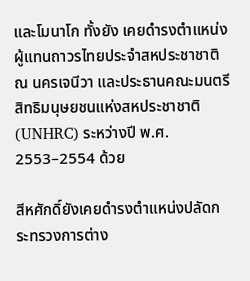และโมนาโก ทั้งยัง เคยดำรงตำแหน่งผู้แทนถาวรไทยประจำสหประชาชาติ ณ นครเจนีวา และประธานคณะมนตรีสิทธิมนุษยชนแห่งสหประชาชาติ (UNHRC) ระหว่างปี พ.ศ. 2553–2554 ด้วย

สีหศักดิ์ยังเคยดำรงตำแหน่งปลัดกระทรวงการต่าง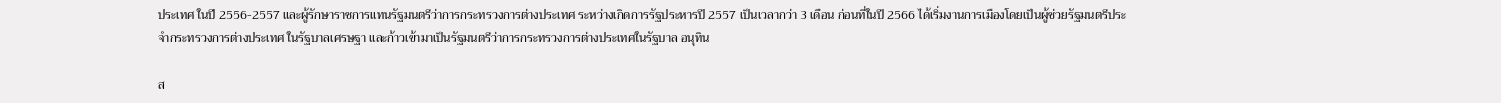ประเทศ ในปี 2556-2557 และผู้รักษาราชการแทนรัฐมนตรีว่าการกระทรวงการต่างประเทศ ระหว่างเกิดการรัฐประหารปี 2557 เป็นเวลากว่า 3 เดือน ก่อนที่ในปี 2566 ได้เริ่มงานการเมืองโดยเป็นผู้ช่วยรัฐมนตรีประจำกระทรวงการต่างประเทศ ในรัฐบาลเศรษฐา และก้าวเข้ามาเป็นรัฐมนตรีว่าการกระทรวงการต่างประเทศในรัฐบาล อนุทิน

ส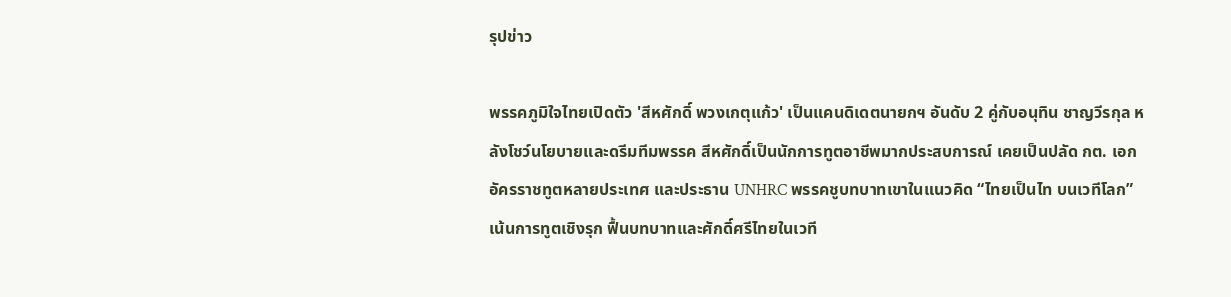รุปข่าว

พรรคภูมิใจไทยเปิดตัว 'สีหศักดิ์ พวงเกตุแก้ว' เป็นแคนดิเดตนายกฯ อันดับ 2 คู่กับอนุทิน ชาญวีรกุล หลังโชว์นโยบายและดรีมทีมพรรค สีหศักดิ์เป็นนักการทูตอาชีพมากประสบการณ์ เคยเป็นปลัด กต. เอกอัครราชทูตหลายประเทศ และประธาน UNHRC พรรคชูบทบาทเขาในแนวคิด “ไทยเป็นไท บนเวทีโลก” เน้นการทูตเชิงรุก ฟื้นบทบาทและศักดิ์ศรีไทยในเวที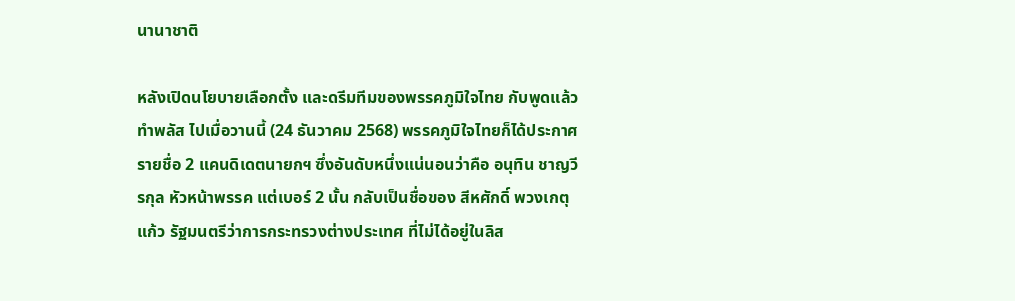นานาชาติ

หลังเปิดนโยบายเลือกตั้ง และดรีมทีมของพรรคภูมิใจไทย กับพูดแล้วทำพลัส ไปเมื่อวานนี้ (24 ธันวาคม 2568) พรรคภูมิใจไทยก็ได้ประกาศรายชื่อ 2 แคนดิเดตนายกฯ ซึ่งอันดับหนึ่งแน่นอนว่าคือ อนุทิน ชาญวีรกุล หัวหน้าพรรค แต่เบอร์ 2 นั้น กลับเป็นชื่อของ สีหศักดิ์ พวงเกตุแก้ว รัฐมนตรีว่าการกระทรวงต่างประเทศ ที่ไม่ได้อยู่ในลิส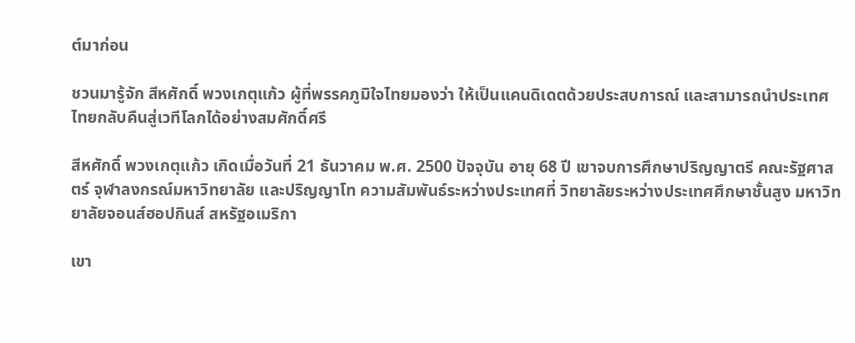ต์มาก่อน

ชวนมารู้จัก สีหศักดิ์ พวงเกตุแก้ว ผู้ที่พรรคภูมิใจไทยมองว่า ให้เป็นแคนดิเดตด้วยประสบการณ์ และสามารถนำประเทศไทยกลับคืนสู่เวทีโลกได้อย่างสมศักดิ์ศรี

สีหศักดิ์ พวงเกตุแก้ว เกิดเมื่อวันที่ 21 ธันวาคม พ.ศ. 2500 ปัจจุบัน อายุ 68 ปี เขาจบการศึกษาปริญญาตรี คณะรัฐศาสตร์ จุฬาลงกรณ์มหาวิทยาลัย และปริญญาโท ความสัมพันธ์ระหว่างประเทศที่ วิทยาลัยระหว่างประเทศศึกษาชั้นสูง มหาวิทยาลัยจอนส์ฮอปกินส์ สหรัฐอเมริกา

เขา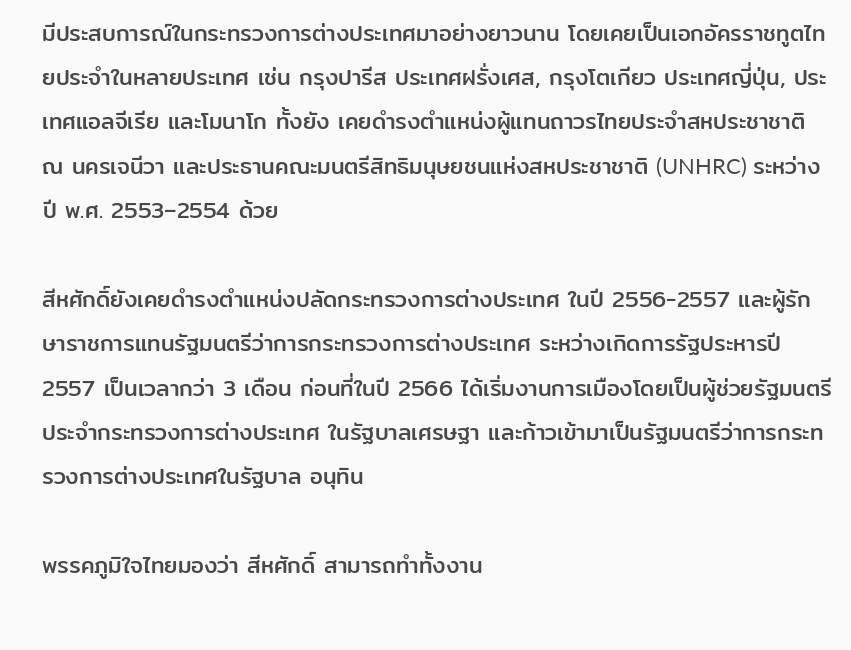มีประสบการณ์ในกระทรวงการต่างประเทศมาอย่างยาวนาน โดยเคยเป็นเอกอัครราชทูตไทยประจำในหลายประเทศ เช่น กรุงปารีส ประเทศฝรั่งเศส, กรุงโตเกียว ประเทศญี่ปุ่น, ประเทศแอลจีเรีย และโมนาโก ทั้งยัง เคยดำรงตำแหน่งผู้แทนถาวรไทยประจำสหประชาชาติ ณ นครเจนีวา และประธานคณะมนตรีสิทธิมนุษยชนแห่งสหประชาชาติ (UNHRC) ระหว่างปี พ.ศ. 2553–2554 ด้วย

สีหศักดิ์ยังเคยดำรงตำแหน่งปลัดกระทรวงการต่างประเทศ ในปี 2556-2557 และผู้รักษาราชการแทนรัฐมนตรีว่าการกระทรวงการต่างประเทศ ระหว่างเกิดการรัฐประหารปี 2557 เป็นเวลากว่า 3 เดือน ก่อนที่ในปี 2566 ได้เริ่มงานการเมืองโดยเป็นผู้ช่วยรัฐมนตรีประจำกระทรวงการต่างประเทศ ในรัฐบาลเศรษฐา และก้าวเข้ามาเป็นรัฐมนตรีว่าการกระทรวงการต่างประเทศในรัฐบาล อนุทิน

พรรคภูมิใจไทยมองว่า สีหศักดิ์ สามารถทำทั้งงาน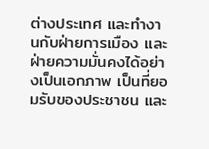ต่างประเทศ และทำงานกับฝ่ายการเมือง และฝ่ายความมั่นคงได้อย่างเป็นเอกภาพ เป็นที่ยอมรับของประชาชน และ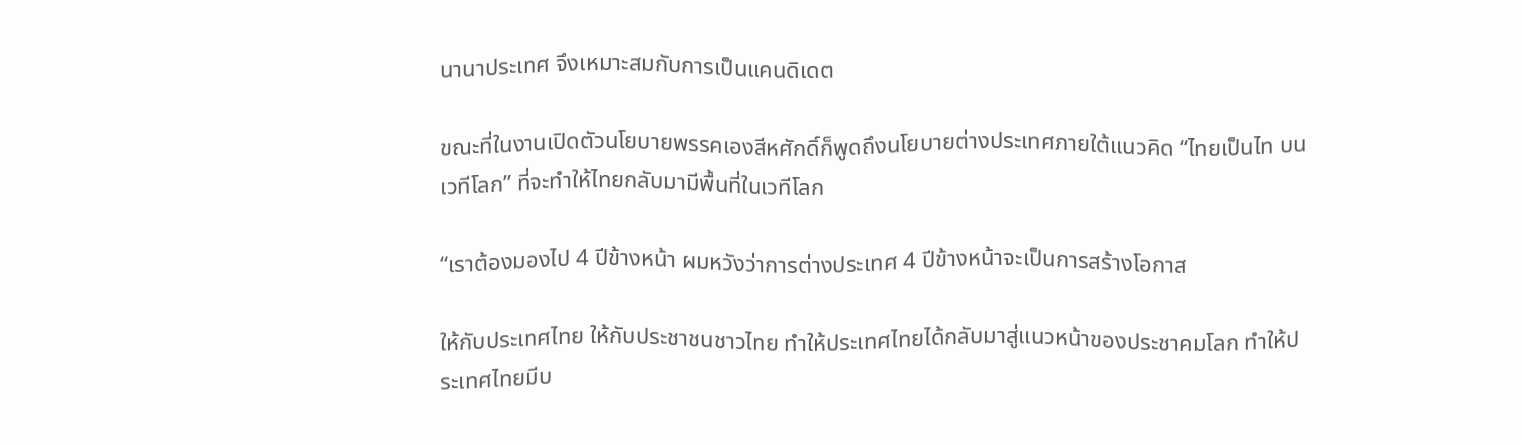นานาประเทศ จึงเหมาะสมกับการเป็นแคนดิเดต

ขณะที่ในงานเปิดตัวนโยบายพรรคเองสีหศักดิ์ก็พูดถึงนโยบายต่างประเทศภายใต้แนวคิด “ไทยเป็นไท บนเวทีโลก” ที่จะทำให้ไทยกลับมามีพื้นที่ในเวทีโลก

“เราต้องมองไป 4 ปีข้างหน้า ผมหวังว่าการต่างประเทศ 4 ปีข้างหน้าจะเป็นการสร้างโอกาส

ให้กับประเทศไทย ให้กับประชาชนชาวไทย ทำให้ประเทศไทยได้กลับมาสู่แนวหน้าของประชาคมโลก ทำให้ประเทศไทยมีบ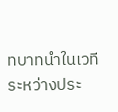ทบาทนำในเวทีระหว่างประ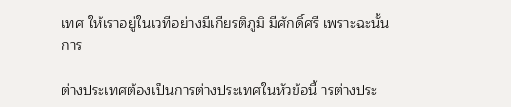เทศ ให้เราอยู่ในเวทีอย่างมีเกียรติภูมิ มีศักดิ์ศรี เพราะฉะนั้นการ

ต่างประเทศต้องเป็นการต่างประเทศในหัวข้อนี้ ารต่างประ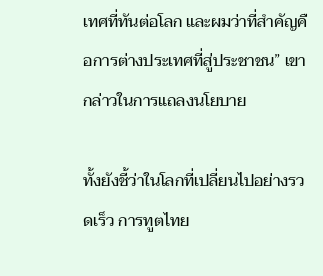เทศที่ทันต่อโลก และผมว่าที่สำคัญคือการต่างประเทศที่สู่ประชาชน” เขากล่าวในการแถลงนโยบาย

ทั้งยังชี้ว่าในโลกที่เปลี่ยนไปอย่างรวดเร็ว การทูตไทย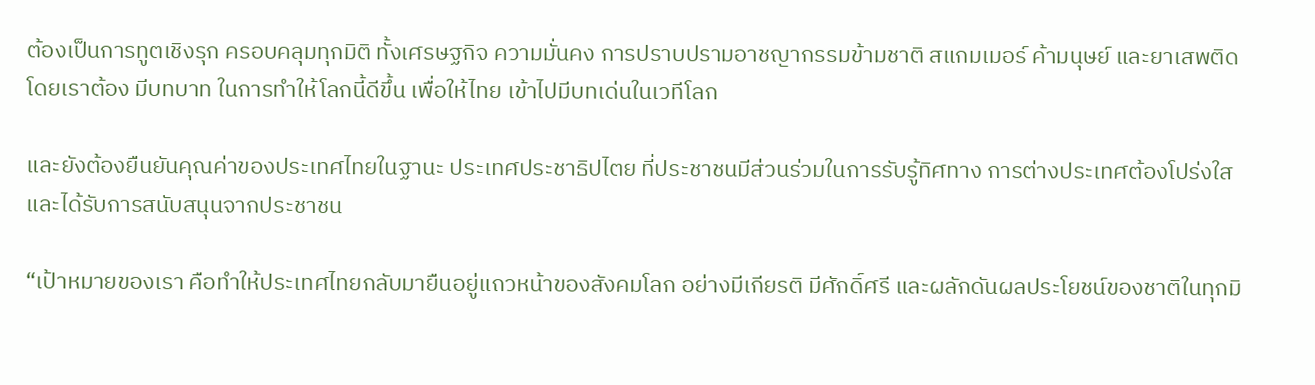ต้องเป็นการทูตเชิงรุก ครอบคลุมทุกมิติ ทั้งเศรษฐกิจ ความมั่นคง การปราบปรามอาชญากรรมข้ามชาติ สแกมเมอร์ ค้ามนุษย์ และยาเสพติด โดยเราต้อง มีบทบาท ในการทำให้โลกนี้ดีขึ้น เพื่อให้ไทย เข้าไปมีบทเด่นในเวทีโลก

และยังต้องยืนยันคุณค่าของประเทศไทยในฐานะ ประเทศประชาธิปไตย ที่ประชาชนมีส่วนร่วมในการรับรู้ทิศทาง การต่างประเทศต้องโปร่งใส และได้รับการสนับสนุนจากประชาชน

“เป้าหมายของเรา คือทำให้ประเทศไทยกลับมายืนอยู่แถวหน้าของสังคมโลก อย่างมีเกียรติ มีศักดิ์ศรี และผลักดันผลประโยชน์ของชาติในทุกมิ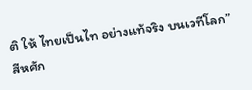ติ ให้ ไทยเป็นไท อย่างแท้จริง บนเวทีโลก” สีหศัก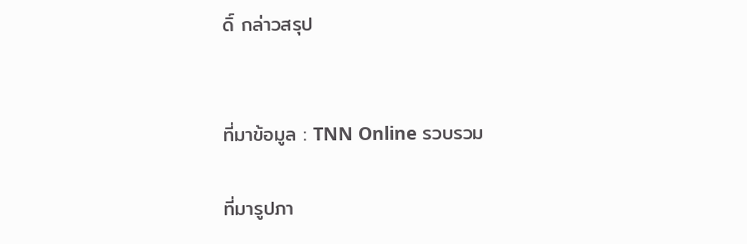ดิ์ กล่าวสรุป


ที่มาข้อมูล : TNN Online รวบรวม

ที่มารูปภา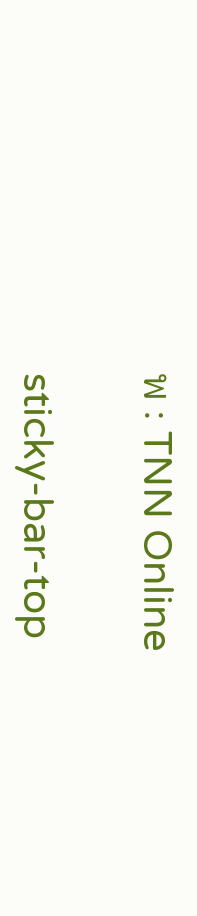พ : TNN Online

sticky-bar-top